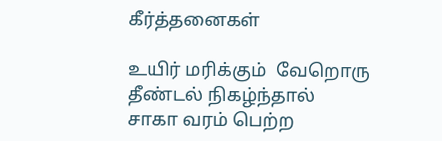கீர்த்தனைகள்

உயிர் மரிக்கும்  வேறொரு தீண்டல் நிகழ்ந்தால்
சாகா வரம் பெற்ற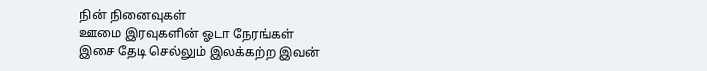நின் நினைவுகள்
ஊமை இரவுகளின் ஓடா நேரங்கள்
இசை தேடி செல்லும் இலக்கற்ற இவன்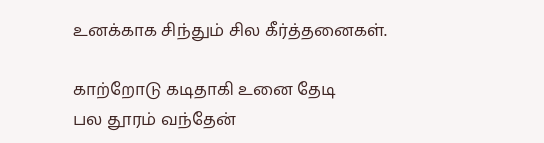உனக்காக சிந்தும் சில கீர்த்தனைகள்.

காற்றோடு கடிதாகி உனை தேடி
பல தூரம் வந்தேன்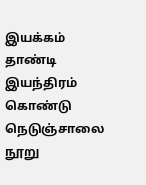இயக்கம் தாண்டி இயந்திரம் கொண்டு
நெடுஞ்சாலை நூறு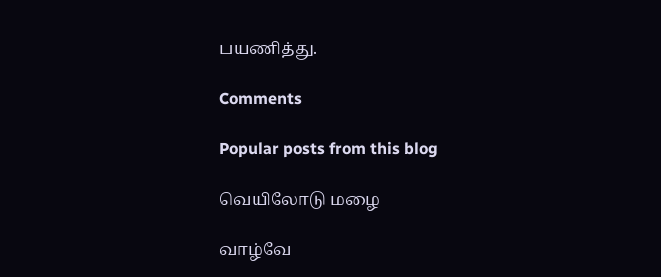பயணித்து.

Comments

Popular posts from this blog

வெயிலோடு மழை

வாழ்வே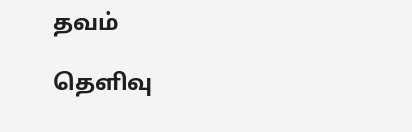தவம்

தெளிவு